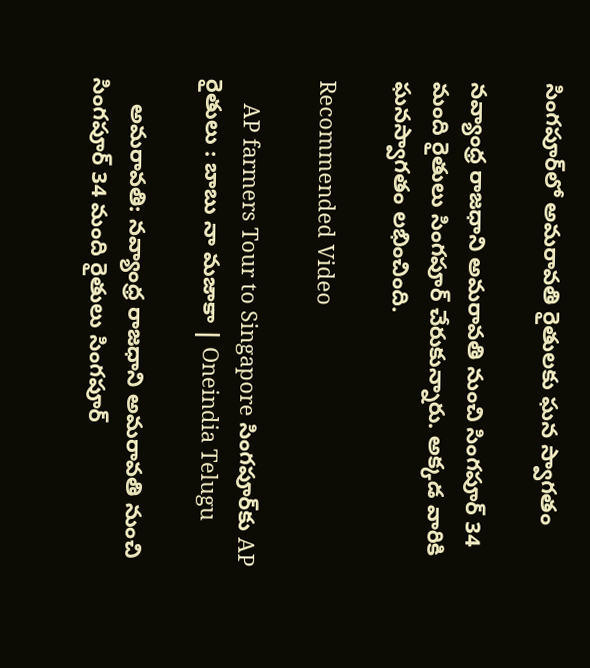సింగపూర్‌లో అమరావతి రైతులకు ఘన స్వాగతం

నవ్యాంధ్ర రాజధాని అమరావతి నుంచి సింగపూర్‌ 34 మంది రైతులు సింగపూర్ చేరుకున్నారు. అక్కడ వారికి ఘనస్వాగతం లభించింది.

Recommended Video

    AP farmers Tour to Singapore సింగపూర్‌కు AP రైతులు : బాబు నా మజాకా | Oneindia Telugu

    అమరావతి: నవ్యాంధ్ర రాజధాని అమరావతి నుంచి సింగపూర్‌ 34 మంది రైతులు సింగపూర్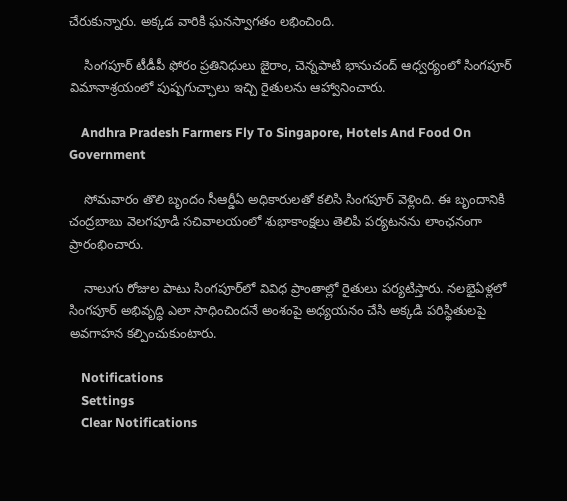చేరుకున్నారు. అక్కడ వారికి ఘనస్వాగతం లభించింది.

    సింగపూర్‌ టీడీపీ ఫోరం ప్రతినిధులు జైరాం, చెన్నపాటి భానుచంద్‌ ఆధ్వర్యంలో సింగపూర్‌ విమానాశ్రయంలో పుష్ప‌గుచ్ఛాలు ఇచ్చి రైతులను ఆహ్వానించారు.

    Andhra Pradesh Farmers Fly To Singapore, Hotels And Food On Government

    సోమవారం తొలి బృందం సీఆర్డీఏ అధికారులతో కలిసి సింగపూర్‌ వెళ్లింది. ఈ బృందానికి చంద్రబాబు వెలగపూడి సచివాలయంలో శుభాకాంక్షలు తెలిపి పర్యటనను లాంఛనంగా ప్రారంభించారు.

    నాలుగు రోజుల పాటు సింగపూర్‌లో వివిధ ప్రాంతాల్లో రైతులు పర్యటిస్తారు. నలభైఏళ్లలో సింగపూర్‌ అభివృద్ధి ఎలా సాధించిందనే అంశంపై అధ్యయనం చేసి అక్కడి పరిస్థితులపై అవగాహన కల్పించుకుంటారు.

    Notifications
    Settings
    Clear Notifications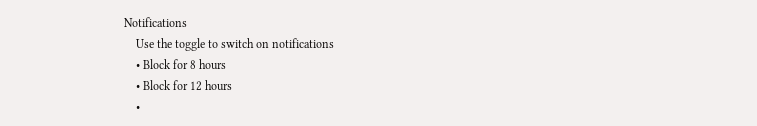Notifications
    Use the toggle to switch on notifications
    • Block for 8 hours
    • Block for 12 hours
    •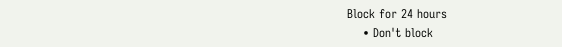Block for 24 hours
    • Don't block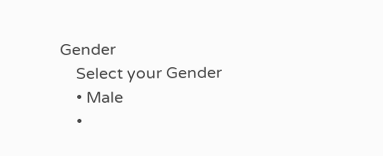Gender
    Select your Gender
    • Male
    •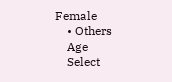Female
    • Others
    Age
    Select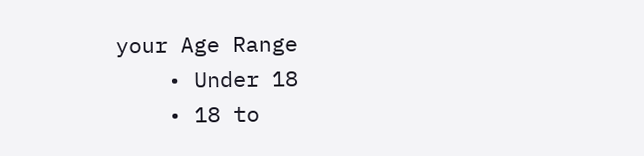your Age Range
    • Under 18
    • 18 to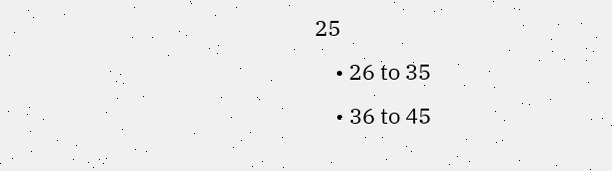25
    • 26 to 35
    • 36 to 45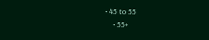• 45 to 55
    • 55+